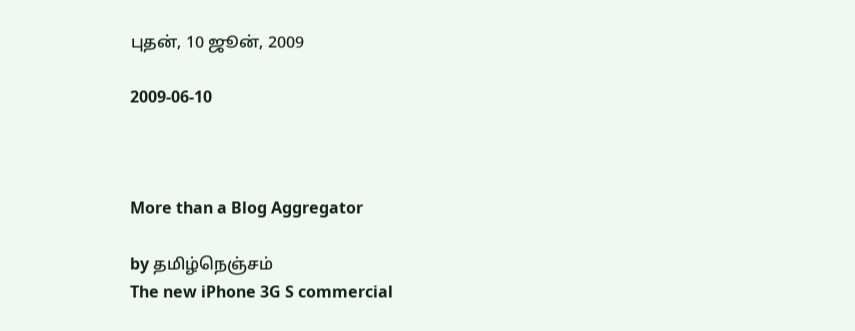புதன், 10 ஜூன், 2009

2009-06-10



More than a Blog Aggregator

by தமிழ்நெஞ்சம்
The new iPhone 3G S commercial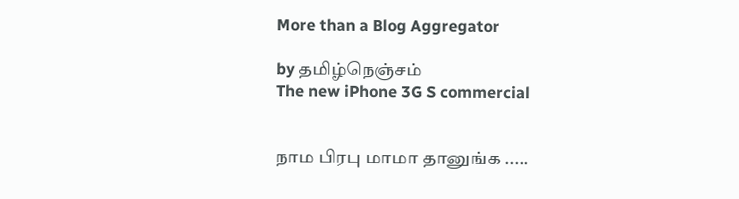More than a Blog Aggregator

by தமிழ்நெஞ்சம்
The new iPhone 3G S commercial


நாம பிரபு மாமா தானுங்க .....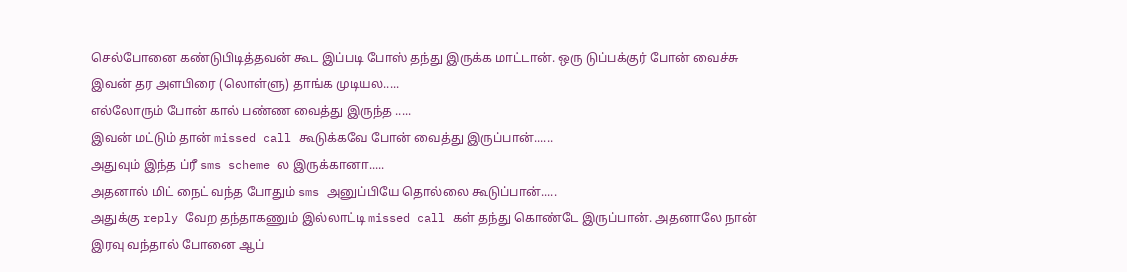செல்போனை கண்டுபிடித்தவன் கூட இப்படி போஸ் தந்து இருக்க மாட்டான். ஒரு டுப்பக்குர் போன் வைச்சு இவன் தர அளபிரை (லொள்ளு) தாங்க முடியல.....
எல்லோரும் போன் கால் பண்ண வைத்து இருந்த .....
இவன் மட்டும் தான் missed call கூடுக்கவே போன் வைத்து இருப்பான்......
அதுவும் இந்த ப்ரீ sms scheme ல இருக்கானா.....
அதனால் மிட் நைட் வந்த போதும் sms அனுப்பியே தொல்லை கூடுப்பான்.....
அதுக்கு reply வேற தந்தாகணும் இல்லாட்டி missed call கள் தந்து கொண்டே இருப்பான். அதனாலே நான் இரவு வந்தால் போனை ஆப்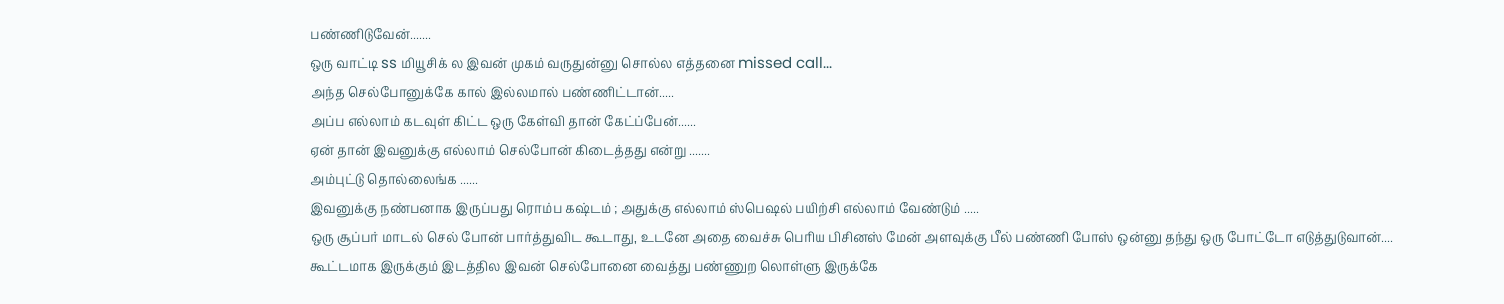பண்ணிடுவேன்.......
ஒரு வாட்டி ss மியூசிக் ல இவன் முகம் வருதுன்னு சொல்ல எத்தனை missed call...
அந்த செல்போனுக்கே கால் இல்லமால் பண்ணிட்டான்.....
அப்ப எல்லாம் கடவுள் கிட்ட ஒரு கேள்வி தான் கேட்ப்பேன்......
ஏன் தான் இவனுக்கு எல்லாம் செல்போன் கிடைத்தது என்று .......
அம்புட்டு தொல்லைங்க ......
இவனுக்கு நண்பனாக இருப்பது ரொம்ப கஷ்டம் ; அதுக்கு எல்லாம் ஸ்பெஷல் பயிற்சி எல்லாம் வேண்டும் .....
ஒரு சூப்பர் மாடல் செல் போன் பார்த்துவிட கூடாது, உடனே அதை வைச்சு பெரிய பிசினஸ் மேன் அளவுக்கு பீல் பண்ணி போஸ் ஒன்னு தந்து ஒரு போட்டோ எடுத்துடுவான்....
கூட்டமாக இருக்கும் இடத்தில இவன் செல்போனை வைத்து பண்ணுற லொள்ளு இருக்கே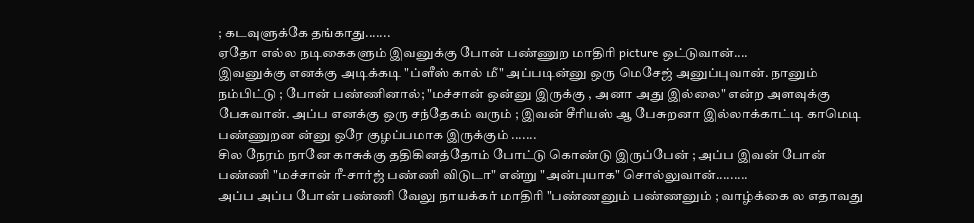; கடவுளுக்கே தங்காது.......
ஏதோ எல்ல நடிகைகளும் இவனுக்கு போன் பண்ணுற மாதிரி picture ஒட்டுவான்....
இவனுக்கு எனக்கு அடிக்கடி "ப்ளீஸ் கால் மீ" அப்படின்னு ஒரு மெசேஜ் அனுப்புவான். நானும் நம்பிட்டு ; போன் பண்ணினால்; "மச்சான் ஒன்னு இருக்கு , அனா அது இல்லை" என்ற அளவுக்கு பேசுவான். அப்ப எனக்கு ஒரு சந்தேகம் வரும் ; இவன் சீரியஸ் ஆ பேசுறனா இல்லாக்காட்டி காமெடி பண்ணுறன ன்னு ஒரே குழப்பமாக இருக்கும் .......
சில நேரம் நானே காசுக்கு ததிகினத்தோம் போட்டு கொண்டு இருப்பேன் ; அப்ப இவன் போன் பண்ணி "மச்சான் ரீ-சார்ஜ் பண்ணி விடுடா" என்று "அன்புயாக" சொல்லுவான்.........
அப்ப அப்ப போன் பண்ணி வேலு நாயக்கர் மாதிரி "பண்ணனும் பண்ணனும் ; வாழ்க்கை ல எதாவது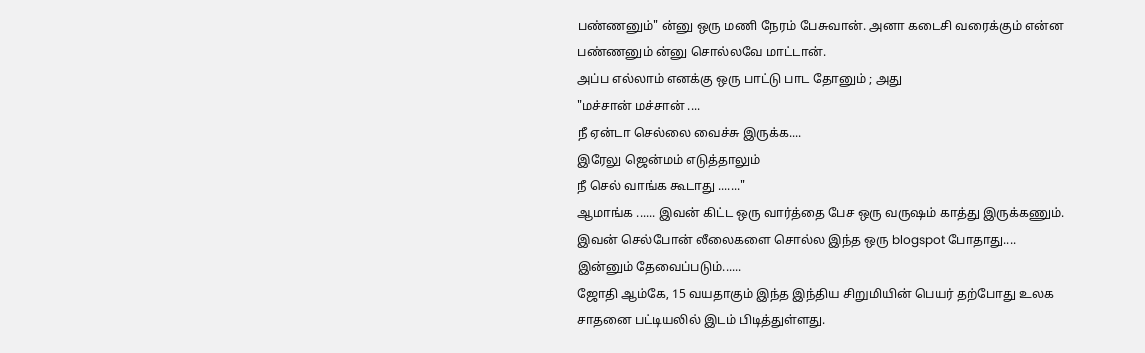பண்ணனும்" ன்னு ஒரு மணி நேரம் பேசுவான். அனா கடைசி வரைக்கும் என்ன பண்ணனும் ன்னு சொல்லவே மாட்டான்.
அப்ப எல்லாம் எனக்கு ஒரு பாட்டு பாட தோனும் ; அது
"மச்சான் மச்சான் ....
நீ ஏன்டா செல்லை வைச்சு இருக்க....
இரேலு ஜென்மம் எடுத்தாலும்
நீ செல் வாங்க கூடாது ......."
ஆமாங்க ...... இவன் கிட்ட ஒரு வார்த்தை பேச ஒரு வருஷம் காத்து இருக்கணும். இவன் செல்போன் லீலைகளை சொல்ல இந்த ஒரு blogspot போதாது.... இன்னும் தேவைப்படும்......
ஜோதி ஆம்கே, 15 வயதாகும் இந்த இந்திய சிறுமியின் பெயர் தற்போது உலக சாதனை பட்டியலில் இடம் பிடித்துள்ளது.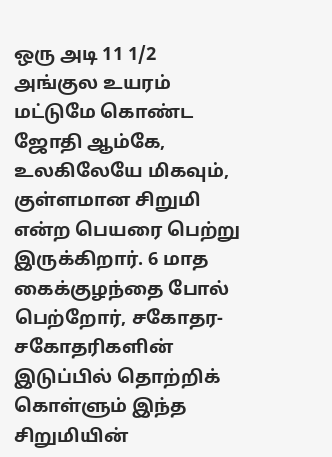ஒரு அடி 11 1/2 அங்குல உயரம் மட்டுமே கொண்ட ஜோதி ஆம்கே, உலகிலேயே மிகவும், குள்ளமான சிறுமி என்ற பெயரை பெற்று இருக்கிறார். 6 மாத கைக்குழந்தை போல் பெற்றோர், சகோதர-சகோதரிகளின் இடுப்பில் தொற்றிக் கொள்ளும் இந்த சிறுமியின்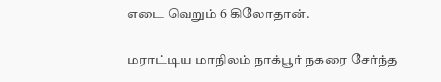எடை வெறும் 6 கிலோதான்.

மராட்டிய மாநிலம் நாக்பூர் நகரை சேர்ந்த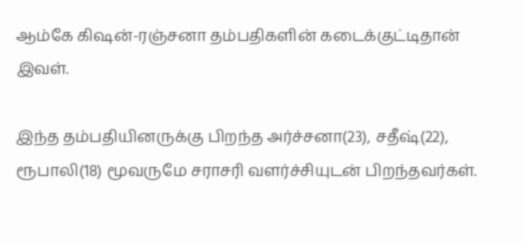ஆம்கே கிஷன்-ரஞ்சனா தம்பதிகளின் கடைக்குட்டிதான் இவள்.

இந்த தம்பதியினருக்கு பிறந்த அர்ச்சனா(23), சதீஷ்(22), ரூபாலி(18) மூவருமே சராசரி வளர்ச்சியுடன் பிறந்தவர்கள்.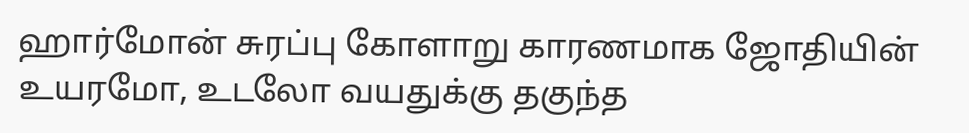ஹார்மோன் சுரப்பு கோளாறு காரணமாக ஜோதியின் உயரமோ, உடலோ வயதுக்கு தகுந்த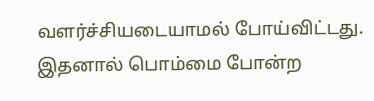வளர்ச்சியடையாமல் போய்விட்டது. இதனால் பொம்மை போன்ற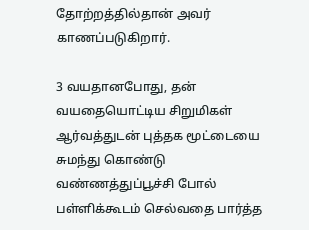தோற்றத்தில்தான் அவர் காணப்படுகிறார்.

3 வயதானபோது, தன் வயதையொட்டிய சிறுமிகள் ஆர்வத்துடன் புத்தக மூட்டையை சுமந்து கொண்டு வண்ணத்துப்பூச்சி போல் பள்ளிக்கூடம் செல்வதை பார்த்த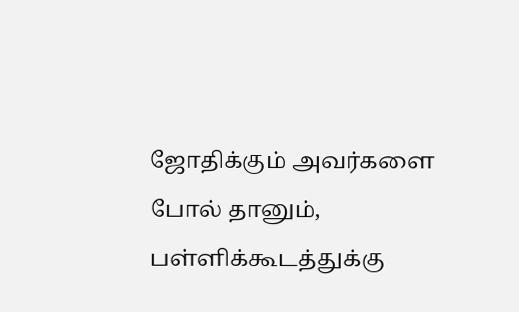ஜோதிக்கும் அவர்களை போல் தானும், பள்ளிக்கூடத்துக்கு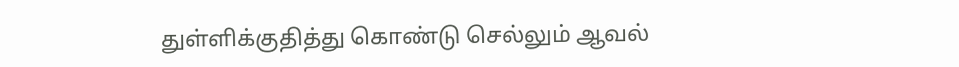துள்ளிக்குதித்து கொண்டு செல்லும் ஆவல்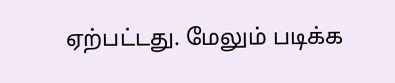ஏற்பட்டது. மேலும் படிக்க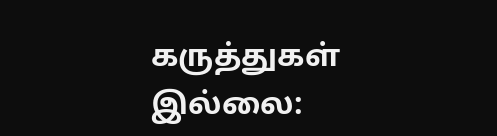கருத்துகள் இல்லை: